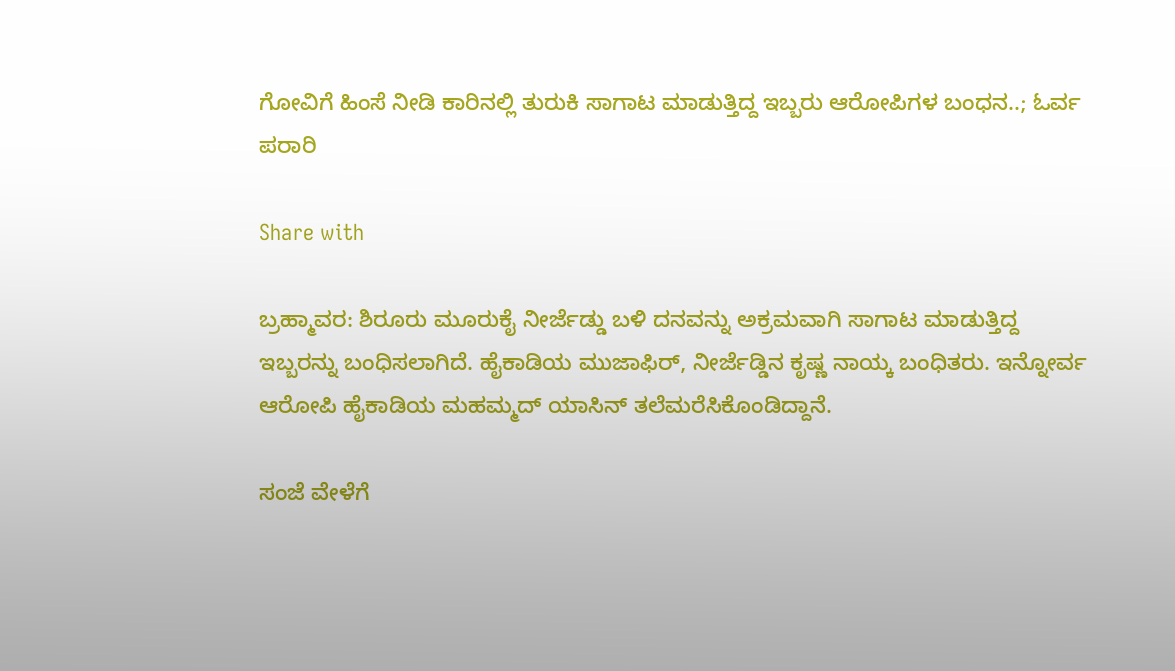ಗೋವಿಗೆ ಹಿಂಸೆ ನೀಡಿ ಕಾರಿನಲ್ಲಿ ತುರುಕಿ ಸಾಗಾಟ ಮಾಡುತ್ತಿದ್ದ ಇಬ್ಬರು ಆರೋಪಿಗಳ ಬಂಧನ..; ಓರ್ವ ಪರಾರಿ

Share with

ಬ್ರಹ್ಮಾವರ: ಶಿರೂರು ಮೂರುಕೈ ನೀರ್ಜೆಡ್ಡು ಬಳಿ ದನವನ್ನು ಅಕ್ರಮವಾಗಿ ಸಾಗಾಟ ಮಾಡುತ್ತಿದ್ದ ಇಬ್ಬರನ್ನು ಬಂಧಿಸಲಾಗಿದೆ. ಹೈಕಾಡಿಯ ಮುಜಾಫಿರ್, ನೀರ್ಜೆಡ್ಡಿನ ಕೃಷ್ಣ ನಾಯ್ಕ ಬಂಧಿತರು. ಇನ್ನೋರ್ವ ಆರೋಪಿ ಹೈಕಾಡಿಯ ಮಹಮ್ಮದ್ ಯಾಸಿನ್ ತಲೆಮರೆಸಿಕೊಂಡಿದ್ದಾನೆ.

ಸಂಜೆ ವೇಳೆಗೆ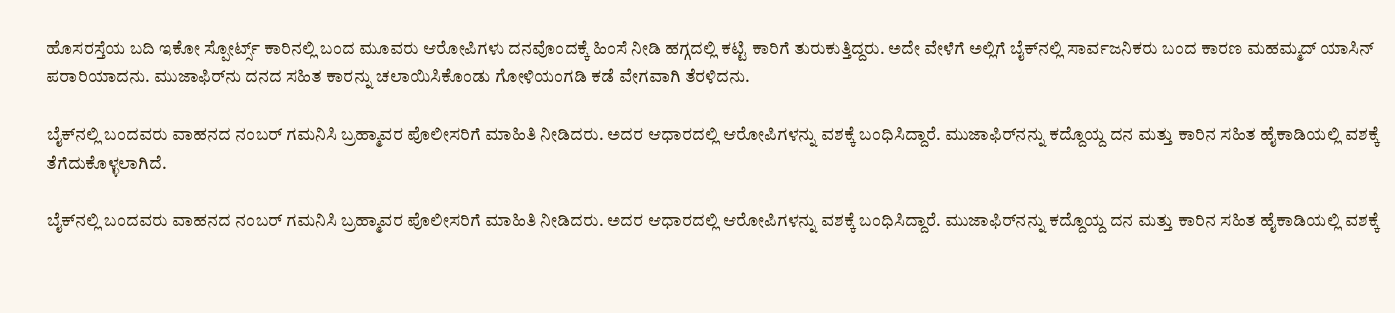ಹೊಸರಸ್ತೆಯ ಬದಿ ಇಕೋ ಸ್ಪೋರ್ಟ್ಸ್ ಕಾರಿನಲ್ಲಿ ಬಂದ ಮೂವರು ಆರೋಪಿಗಳು ದನವೊಂದಕ್ಕೆ ಹಿಂಸೆ ನೀಡಿ ಹಗ್ಗದಲ್ಲಿ ಕಟ್ಟಿ ಕಾರಿಗೆ ತುರುಕುತ್ತಿದ್ದರು. ಅದೇ ವೇಳೆಗೆ ಅಲ್ಲಿಗೆ ಬೈಕ್‌ನಲ್ಲಿ ಸಾರ್ವಜನಿಕರು ಬಂದ ಕಾರಣ ಮಹಮ್ಮದ್ ಯಾಸಿನ್ ಪರಾರಿಯಾದನು. ಮುಜಾಫಿರ್‌ನು ದನದ ಸಹಿತ ಕಾರನ್ನು ಚಲಾಯಿಸಿಕೊಂಡು ಗೋಳಿಯಂಗಡಿ ಕಡೆ ವೇಗವಾಗಿ ತೆರಳಿದನು.

ಬೈಕ್‌ನಲ್ಲಿ ಬಂದವರು ವಾಹನದ ನಂಬರ್ ಗಮನಿಸಿ ಬ್ರಹ್ಮಾವರ ಪೊಲೀಸರಿಗೆ ಮಾಹಿತಿ ನೀಡಿದರು. ಅದರ ಆಧಾರದಲ್ಲಿ ಆರೋಪಿಗಳನ್ನು ವಶಕ್ಕೆ ಬಂಧಿಸಿದ್ದಾರೆ. ಮುಜಾಫಿರ್‌ನನ್ನು ಕದ್ದೊಯ್ದ ದನ ಮತ್ತು ಕಾರಿನ ಸಹಿತ ಹೈಕಾಡಿಯಲ್ಲಿ ವಶಕ್ಕೆ ತೆಗೆದುಕೊಳ್ಳಲಾಗಿದೆ.

ಬೈಕ್‌ನಲ್ಲಿ ಬಂದವರು ವಾಹನದ ನಂಬರ್ ಗಮನಿಸಿ ಬ್ರಹ್ಮಾವರ ಪೊಲೀಸರಿಗೆ ಮಾಹಿತಿ ನೀಡಿದರು. ಅದರ ಆಧಾರದಲ್ಲಿ ಆರೋಪಿಗಳನ್ನು ವಶಕ್ಕೆ ಬಂಧಿಸಿದ್ದಾರೆ. ಮುಜಾಫಿರ್‌ನನ್ನು ಕದ್ದೊಯ್ದ ದನ ಮತ್ತು ಕಾರಿನ ಸಹಿತ ಹೈಕಾಡಿಯಲ್ಲಿ ವಶಕ್ಕೆ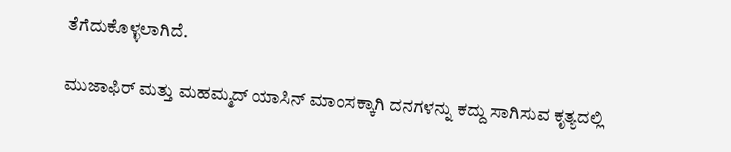ತೆಗೆದುಕೊಳ್ಳಲಾಗಿದೆ.

ಮುಜಾಫಿ‌ರ್ ಮತ್ತು ಮಹಮ್ಮದ್ ಯಾಸಿನ್ ಮಾಂಸಕ್ಕಾಗಿ ದನಗಳನ್ನು ಕದ್ದು ಸಾಗಿಸುವ ಕೃತ್ಯದಲ್ಲಿ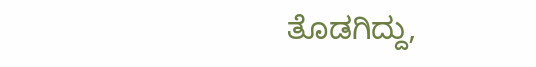ತೊಡಗಿದ್ದು,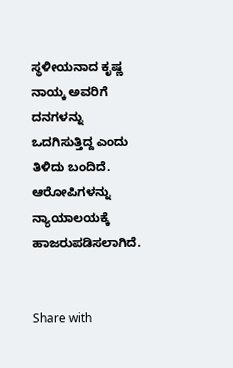ಸ್ಥಳೀಯನಾದ ಕೃಷ್ಣ ನಾಯ್ಕ ಅವರಿಗೆ ದನಗಳನ್ನು ಒದಗಿಸುತ್ತಿದ್ದ ಎಂದು ತಿಳಿದು ಬಂದಿದೆ. ಆರೋಪಿಗಳನ್ನು ನ್ಯಾಯಾಲಯಕ್ಕೆ ಹಾಜರುಪಡಿಸಲಾಗಿದೆ.


Share with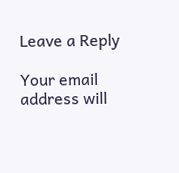Leave a Reply

Your email address will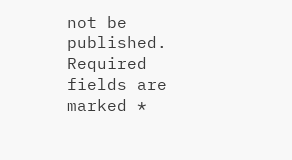not be published. Required fields are marked *